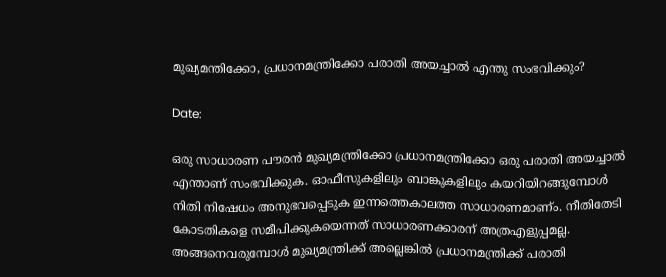മുഖ്യമന്തിക്കോ, പ്രധാനമന്ത്രിക്കോ പരാതി അയച്ചാല്‍ എന്തു സംഭവിക്കും?

Date:

ഒരു സാധാരണ പൗരന്‍ മുഖ്യമന്ത്രിക്കോ പ്രധാനമന്ത്രിക്കോ ഒരു പരാതി അയച്ചാല്‍ എന്താണ് സംഭവിക്കുക. ഓഫീസുകളിലും ബാങ്കുകളിലും കയറിയിറങ്ങുമ്പോള്‍ നിതി നിഷേധം അനുഭവപ്പെടുക ഇന്നത്തെകാലത്ത സാധാരണമാണ്ം. നീതിതേടി കോടതികളെ സമീപിക്കുകയെന്നത് സാധാരണക്കാരന് അത്രഎളുപ്പമല്ല. അങ്ങനെവരുമ്പോള്‍ മുഖ്യമന്ത്രിക്ക് അല്ലെങ്കില്‍ പ്രധാനമന്ത്രിക്ക് പരാതി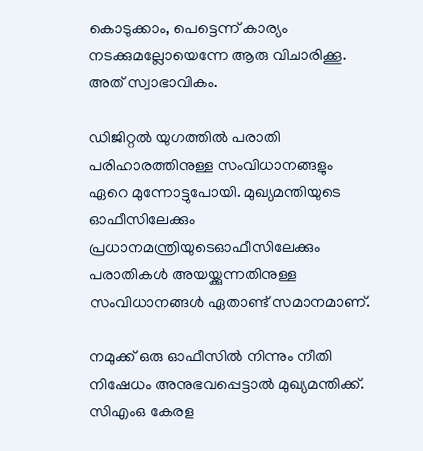കൊടുക്കാം, പെട്ടെന്ന് കാര്യം നടക്കുമല്ലോയെന്നേ ആരു വിചാരിക്കൂ. അത് സ്വാഭാവികം.

ഡിജിറ്റല്‍ യുഗത്തില്‍ പരാതി പരിഹാരത്തിനുള്ള സംവിധാനങ്ങളും ഏറെ മുന്നോട്ടുപോയി. മുഖ്യമന്തിയുടെ ഓഫീസിലേക്കും പ്രധാനമന്ത്രിയുടെഓഫീസിലേക്കും പരാതികള്‍ അയയ്ക്കുന്നതിനുള്ള സംവിധാനങ്ങള്‍ ഏതാണ്ട് സമാനമാണ്.

നമുക്ക് ഒരു ഓഫീസില്‍ നിന്നും നീതി നിഷേധം അനുഭവപ്പെട്ടാല്‍ മുഖ്യമന്തിക്ക്. സിഎംഒ കേരള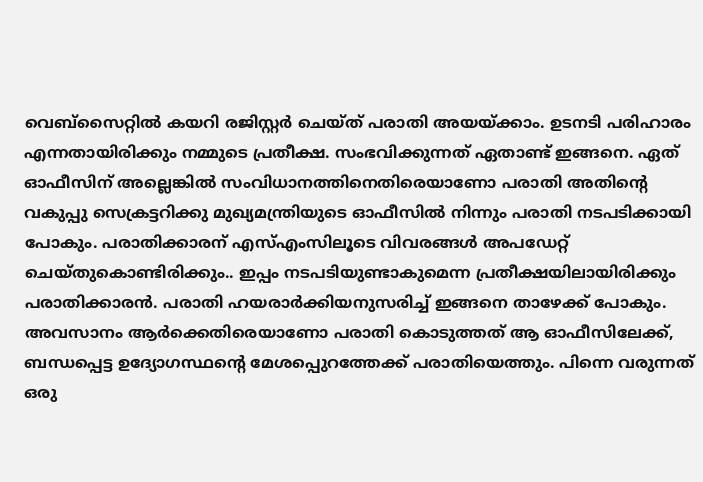വെബ്‌സൈറ്റില്‍ കയറി രജിസ്റ്റര്‍ ചെയ്ത് പരാതി അയയ്ക്കാം. ഉടനടി പരിഹാരം എന്നതായിരിക്കും നമ്മുടെ പ്രതീക്ഷ. സംഭവിക്കുന്നത് ഏതാണ്ട് ഇങ്ങനെ. ഏത് ഓഫീസിന് അല്ലെങ്കില്‍ സംവിധാനത്തിനെതിരെയാണോ പരാതി അതിന്റെ വകുപ്പു സെക്രട്ടറിക്കു മുഖ്യമന്ത്രിയുടെ ഓഫീസില്‍ നിന്നും പരാതി നടപടിക്കായി പോകും. പരാതിക്കാരന് എസ്എംസിലൂടെ വിവരങ്ങള്‍ അപഡേറ്റ് ചെയ്തുകൊണ്ടിരിക്കും.. ഇപ്പം നടപടിയുണ്ടാകുമെന്ന പ്രതീക്ഷയിലായിരിക്കും പരാതിക്കാരന്‍. പരാതി ഹയരാര്‍ക്കിയനുസരിച്ച് ഇങ്ങനെ താഴേക്ക് പോകും. അവസാനം ആര്‍ക്കെതിരെയാണോ പരാതി കൊടുത്തത് ആ ഓഫീസിലേക്ക്, ബന്ധപ്പെട്ട ഉദ്യോഗസ്ഥന്റെ മേശപ്പെുറത്തേക്ക് പരാതിയെത്തും. പിന്നെ വരുന്നത് ഒരു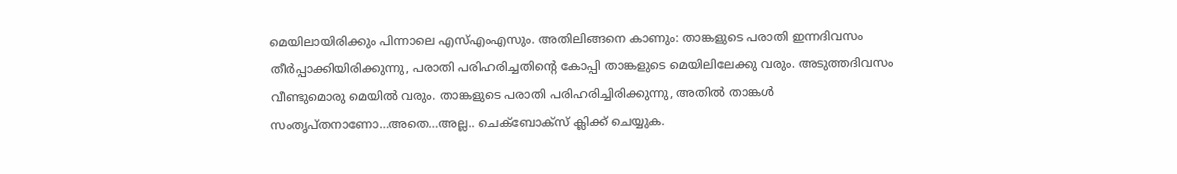മെയിലായിരിക്കും പിന്നാലെ എസ്എംഎസും. അതിലിങ്ങനെ കാണും: താങ്കളുടെ പരാതി ഇന്നദിവസം തീര്‍പ്പാക്കിയിരിക്കുന്നു, പരാതി പരിഹരിച്ചതിന്റെ കോപ്പി താങ്കളുടെ മെയിലിലേക്കു വരും. അടുത്തദിവസം വീണ്ടുമൊരു മെയില്‍ വരും. താങ്കളുടെ പരാതി പരിഹരിച്ചിരിക്കുന്നു, അതില്‍ താങ്കള്‍ സംതൃപ്തനാണോ…അതെ…അല്ല.. ചെക്‌ബോക്‌സ് ക്ലിക്ക് ചെയ്യുക.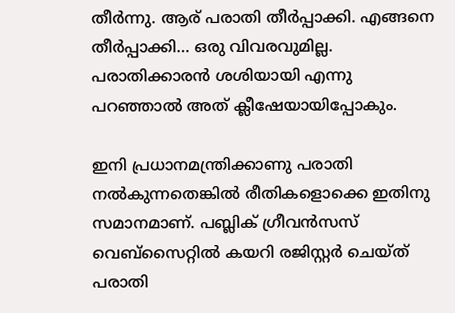തീര്‍ന്നു. ആര് പരാതി തീര്‍പ്പാക്കി. എങ്ങനെ തീര്‍പ്പാക്കി… ഒരു വിവരവുമില്ല. പരാതിക്കാരന്‍ ശശിയായി എന്നു പറഞ്ഞാല്‍ അത് ക്ലീഷേയായിപ്പോകും.

ഇനി പ്രധാനമന്ത്രിക്കാണു പരാതി നല്‍കുന്നതെങ്കില്‍ രീതികളൊക്കെ ഇതിനു സമാനമാണ്. പബ്ലിക് ഗ്രീവന്‍സസ് വെബ്‌സൈറ്റില്‍ കയറി രജിസ്റ്റര്‍ ചെയ്ത് പരാതി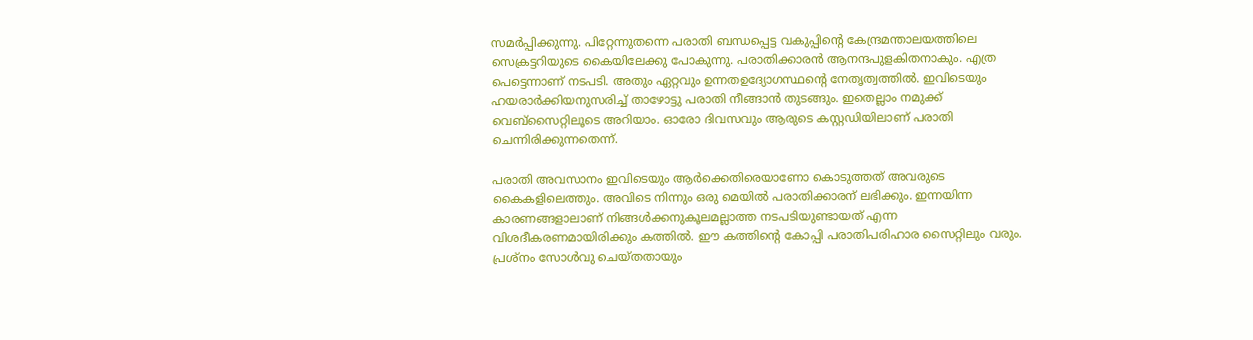സമര്‍പ്പിക്കുന്നു. പിറ്റേന്നുതന്നെ പരാതി ബന്ധപ്പെട്ട വകുപ്പിന്റെ കേന്ദ്രമന്താലയത്തിലെ സെക്രട്ടറിയുടെ കൈയിലേക്കു പോകുന്നു. പരാതിക്കാരന്‍ ആനന്ദപുളകിതനാകും. എത്ര പെട്ടെന്നാണ് നടപടി. അതും ഏറ്റവും ഉന്നതഉദ്യോഗസ്ഥന്റെ നേതൃത്വത്തില്‍. ഇവിടെയും ഹയരാര്‍ക്കിയനുസരിച്ച് താഴോട്ടു പരാതി നീങ്ങാന്‍ തുടങ്ങും. ഇതെല്ലാം നമുക്ക് വെബ്‌സൈറ്റിലൂടെ അറിയാം. ഓരോ ദിവസവും ആരുടെ കസ്റ്റഡിയിലാണ് പരാതി ചെന്നിരിക്കുന്നതെന്ന്.

പരാതി അവസാനം ഇവിടെയും ആര്‍ക്കെതിരെയാണോ കൊടുത്തത് അവരുടെ കൈകളിലെത്തും. അവിടെ നിന്നും ഒരു മെയില്‍ പരാതിക്കാരന് ലഭിക്കും. ഇന്നയിന്ന കാരണങ്ങളാലാണ് നിങ്ങള്‍ക്കനുകൂലമല്ലാത്ത നടപടിയുണ്ടായത് എന്ന വിശദീകരണമായിരിക്കും കത്തില്‍. ഈ കത്തിന്റെ കോപ്പി പരാതിപരിഹാര സൈറ്റിലും വരും. പ്രശ്‌നം സോള്‍വു ചെയ്തതായും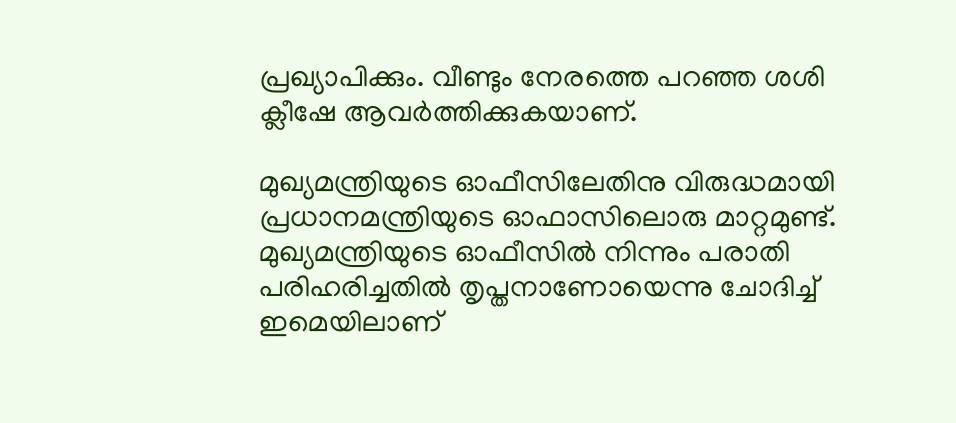പ്രഖ്യാപിക്കും. വീണ്ടും നേരത്തെ പറഞ്ഞ ശശി ക്ലീഷേ ആവര്‍ത്തിക്കുകയാണ്.

മുഖ്യമന്ത്രിയുടെ ഓഫീസിലേതിനു വിരുദ്ധമായി പ്രധാനമന്ത്രിയുടെ ഓഫാസിലൊരു മാറ്റമുണ്ട്. മുഖ്യമന്ത്രിയുടെ ഓഫീസില്‍ നിന്നും പരാതി പരിഹരിച്ചതില്‍ തൃപ്തനാണോയെന്നു ചോദിച്ച് ഇമെയിലാണ്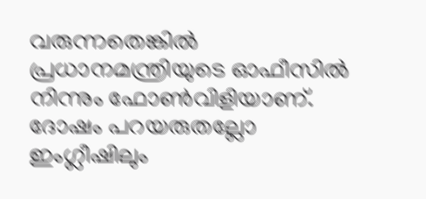വരുന്നതെങ്കില്‍ പ്രധാനമന്ത്രിയുടെ ഓഫീസില്‍ നിന്നും ഫോണ്‍വിളിയാണ്. ദോഷം പറയരുതല്ലോ ഇംഗ്ലീഷിലും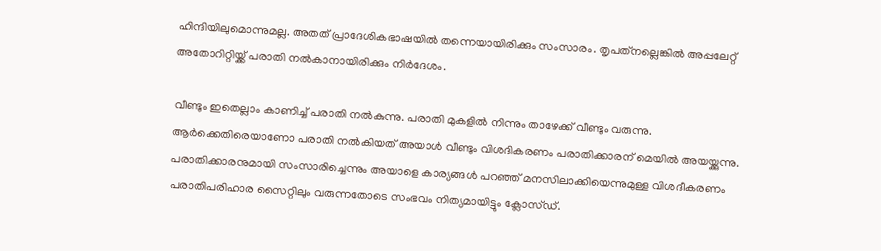ഹിന്ദിയിലുമൊന്നുമല്ല. അതത് പ്രാദേശികഭാഷയില്‍ തന്നെയായിരിക്കും സംസാരം. തൃപത്‌നല്ലെങ്കില്‍ അപ്പലേറ്റ് അതോറിറ്റിയ്ക്ക് പരാതി നല്‍കാനായിരിക്കും നിര്‍ദേശം.

വീണ്ടും ഇതെല്ലാം കാണിച്ച് പരാതി നല്‍കുന്നു. പരാതി മുകളില്‍ നിന്നും താഴേക്ക് വീണ്ടും വരുന്നു. ആര്‍ക്കെതിരെയാണോ പരാതി നല്‍കിയത് അയാള്‍ വീണ്ടും വിശദികരണം പരാതിക്കാരന് മെയില്‍ അയയ്ക്കുന്നു. പരാതിക്കാരനുമായി സംസാരിച്ചെന്നും അയാളെ കാര്യങ്ങള്‍ പറഞ്ഞ് മനസിലാക്കിയെന്നുമുള്ള വിശദീകരണം പരാതിപരിഹാര സൈറ്റിലും വരുന്നതോടെ സംഭവം നിത്യമായിട്ടും ക്ലോസ്ഡ്.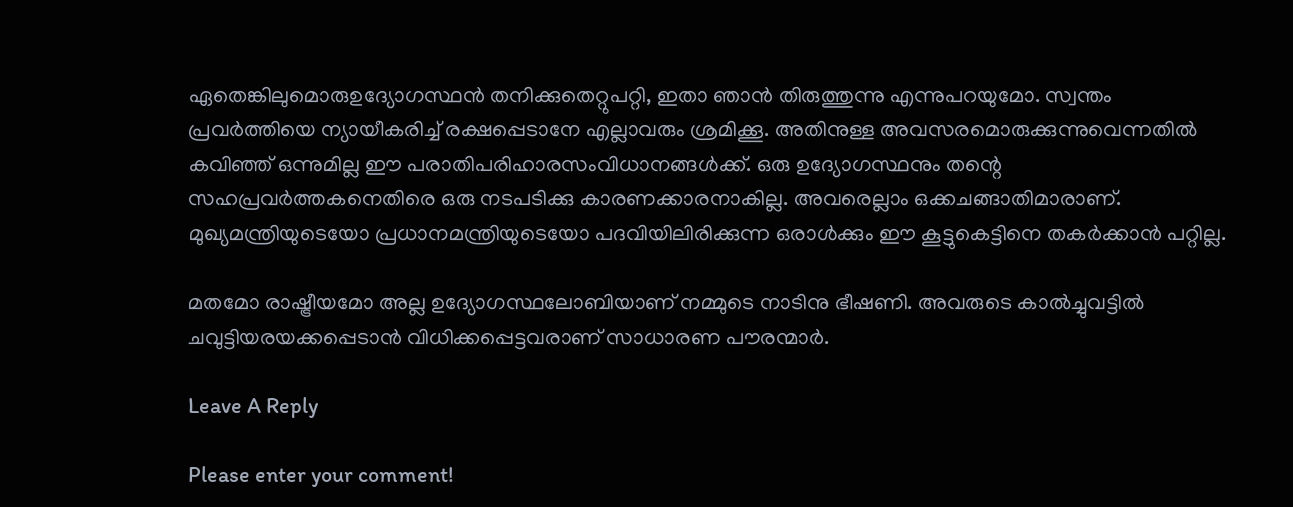ഏതെങ്കിലുമൊരുഉദ്യോഗസ്ഥന്‍ തനിക്കുതെറ്റുപറ്റി, ഇതാ ഞാന്‍ തിരുത്തുന്നു എന്നുപറയുമോ. സ്വന്തം പ്രവര്‍ത്തിയെ ന്യായീകരിച്ച് രക്ഷപ്പെടാനേ എല്ലാവരും ശ്രമിക്കൂ. അതിനുള്ള അവസരമൊരുക്കുന്നുവെന്നതില്‍ കവിഞ്ഞ് ഒന്നുമില്ല ഈ പരാതിപരിഹാരസംവിധാനങ്ങള്‍ക്ക്. ഒരു ഉദ്യോഗസ്ഥനും തന്റെ സഹപ്രവര്‍ത്തകനെതിരെ ഒരു നടപടിക്കു കാരണക്കാരനാകില്ല. അവരെല്ലാം ഒക്കചങ്ങാതിമാരാണ്. മുഖ്യമന്ത്രിയുടെയോ പ്രധാനമന്ത്രിയുടെയോ പദവിയിലിരിക്കുന്ന ഒരാള്‍ക്കും ഈ കൂട്ടുകെട്ടിനെ തകര്‍ക്കാന്‍ പറ്റില്ല.

മതമോ രാഷ്ട്രീയമോ അല്ല ഉദ്യോഗസ്ഥലോബിയാണ് നമ്മുടെ നാടിനു ഭീഷണി. അവരുടെ കാല്‍ച്ചുവട്ടില്‍ ചവുട്ടിയരയക്കപ്പെടാന്‍ വിധിക്കപ്പെട്ടവരാണ് സാധാരണ പൗരന്മാര്‍.

Leave A Reply

Please enter your comment!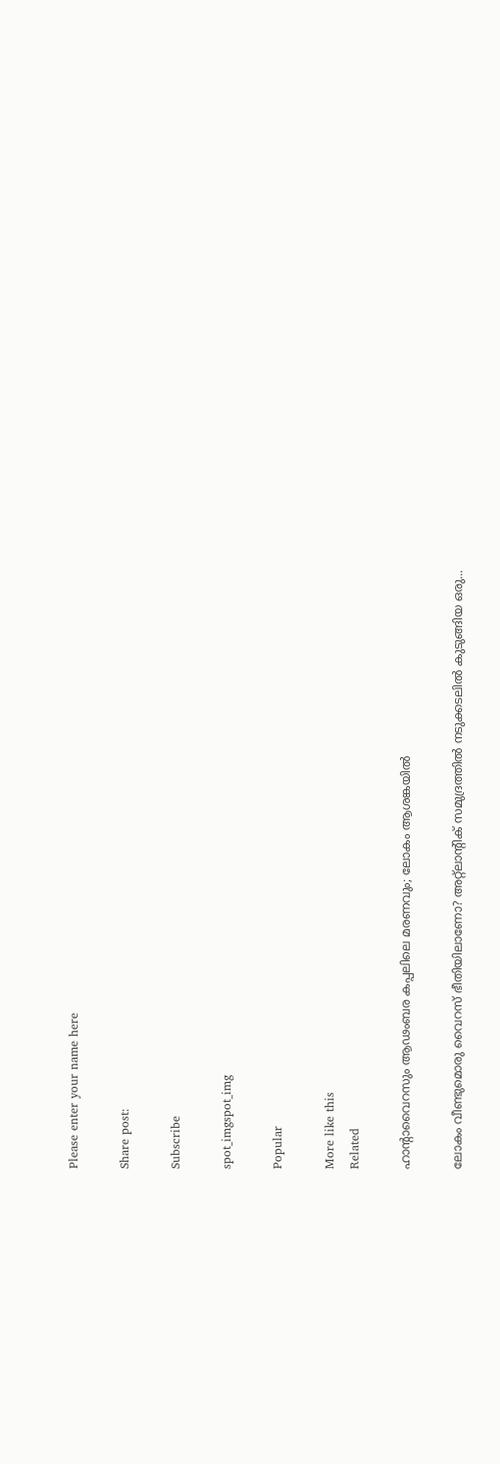Please enter your name here

Share post:

Subscribe

spot_imgspot_img

Popular

More like this
Related

ഹാന്റാവൈറസും ആഢംബര കപ്പലിലെ മരണവും; ലോകം ആശങ്കയില്‍

ലോകം വീണ്ടുമൊരു വൈറസ് ഭീതിയിലാണോ? അറ്റ്ലാന്റിക് സമുദ്രത്തില്‍ നടുക്കടലില്‍ കുടുങ്ങിയ ഒരു...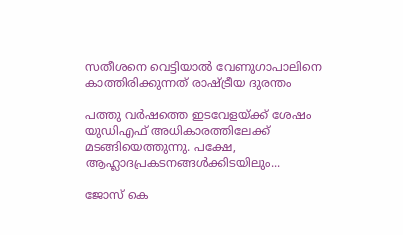സതീശനെ വെട്ടിയാല്‍ വേണുഗാപാലിനെ കാത്തിരിക്കുന്നത് രാഷ്ട്രീയ ദുരന്തം

പത്തു വര്‍ഷത്തെ ഇടവേളയ്ക്ക് ശേഷം യുഡിഎഫ് അധികാരത്തിലേക്ക് മടങ്ങിയെത്തുന്നു. പക്ഷേ, ആഹ്ലാദപ്രകടനങ്ങള്‍ക്കിടയിലും...

ജോസ് കെ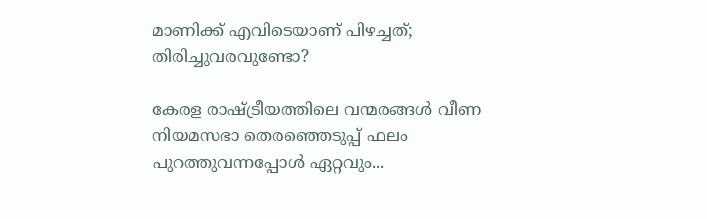മാണിക്ക് എവിടെയാണ് പിഴച്ചത്; തിരിച്ചുവരവുണ്ടോ?

കേരള രാഷ്ട്രീയത്തിലെ വന്മരങ്ങള്‍ വീണ നിയമസഭാ തെരഞ്ഞെടുപ്പ് ഫലം പുറത്തുവന്നപ്പോള്‍ ഏറ്റവും...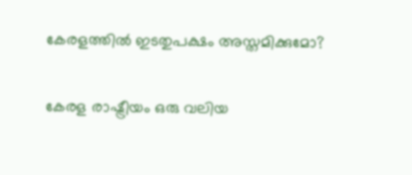കേരളത്തില്‍ ഇടതുപക്ഷം അസ്തമിക്കുമോ?

കേരള രാഷ്ട്രീയം ഒരു വലിയ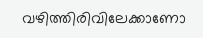വഴിത്തിരിവിലേക്കാണോ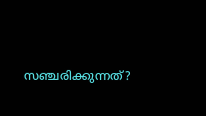സഞ്ചരിക്കുന്നത്?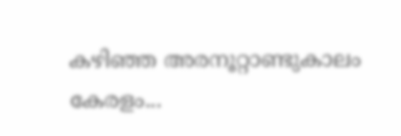കഴിഞ്ഞ അരനൂറ്റാണ്ടുകാലം കേരളം...